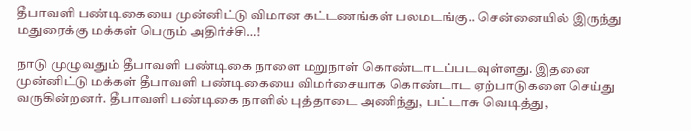தீபாவளி பண்டிகையை முன்னிட்டு விமான கட்டணங்கள் பலமடங்கு.. சென்னையில் இருந்து மதுரைக்கு மக்கள் பெரும் அதிர்ச்சி…!

நாடு முழுவதும் தீபாவளி பண்டிகை நாளை மறுநாள் கொண்டாடப்படவுள்ளது. இதனை முன்னிட்டு மக்கள் தீபாவளி பண்டிகையை விமர்சையாக கொண்டாட ஏற்பாடுகளை செய்து வருகின்றனர். தீபாவளி பண்டிகை நாளில் புத்தாடை அணிந்து, பட்டாசு வெடித்து,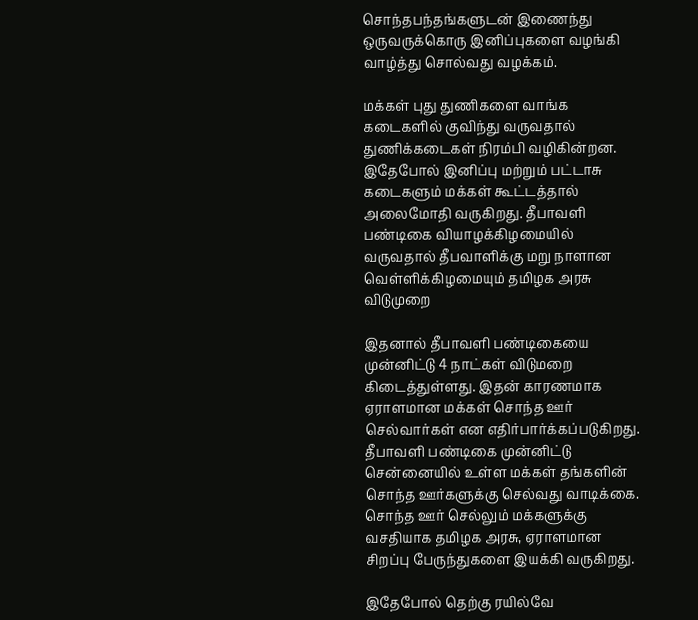சொந்தபந்தங்களுடன் இணைந்து ஒருவருக்கொரு இனிப்புகளை வழங்கி வாழ்த்து சொல்வது வழக்கம்.

மக்கள் புது துணிகளை வாங்க கடைகளில் குவிந்து வருவதால் துணிக்கடைகள் நிரம்பி வழிகின்றன. இதேபோல் இனிப்பு மற்றும் பட்டாசு கடைகளும் மக்கள் கூட்டத்தால் அலைமோதி வருகிறது. தீபாவளி பண்டிகை வியாழக்கிழமையில் வருவதால் தீபவாளிக்கு மறு நாளான வெள்ளிக்கிழமையும் தமிழக அரசு விடுமுறை

இதனால் தீபாவளி பண்டிகையை முன்னிட்டு 4 நாட்கள் விடுமறை கிடைத்துள்ளது. இதன் காரணமாக ஏராளமான மக்கள் சொந்த ஊர் செல்வார்கள் என எதிர்பார்க்கப்படுகிறது. தீபாவளி பண்டிகை முன்னிட்டு சென்னையில் உள்ள மக்கள் தங்களின் சொந்த ஊர்களுக்கு செல்வது வாடிக்கை. சொந்த ஊர் செல்லும் மக்களுக்கு வசதியாக தமிழக அரசு, ஏராளமான சிறப்பு பேருந்துகளை இயக்கி வருகிறது.

இதேபோல் தெற்கு ரயில்வே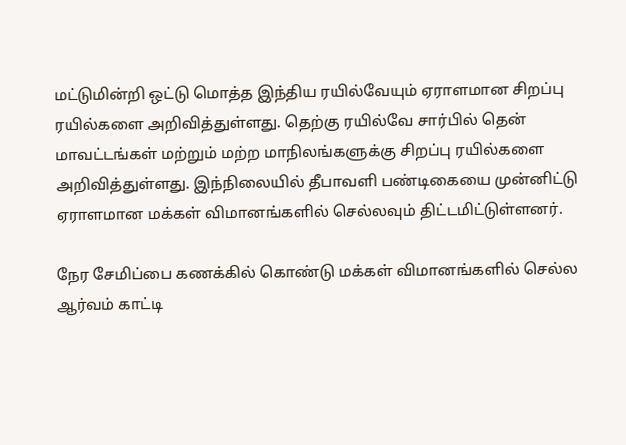மட்டுமின்றி ஒட்டு மொத்த இந்திய ரயில்வேயும் ஏராளமான சிறப்பு ரயில்களை அறிவித்துள்ளது. தெற்கு ரயில்வே சார்பில் தென் மாவட்டங்கள் மற்றும் மற்ற மாநிலங்களுக்கு சிறப்பு ரயில்களை அறிவித்துள்ளது. இந்நிலையில் தீபாவளி பண்டிகையை முன்னிட்டு ஏராளமான மக்கள் விமானங்களில் செல்லவும் திட்டமிட்டுள்ளனர்.

நேர சேமிப்பை கணக்கில் கொண்டு மக்கள் விமானங்களில் செல்ல ஆர்வம் காட்டி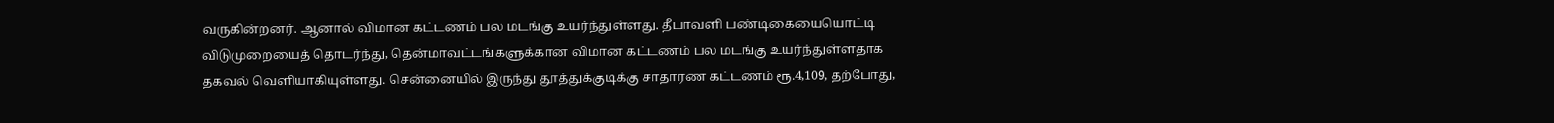வருகின்றனர். ஆனால் விமான கட்டணம் பல மடங்கு உயர்ந்துள்ளது. தீபாவளி பண்டிகையையொட்டி விடுமுறையைத் தொடர்ந்து, தென்மாவட்டங்களுக்கான விமான கட்டணம் பல மடங்கு உயர்ந்துள்ளதாக தகவல் வெளியாகியுள்ளது. சென்னையில் இருந்து தூத்துக்குடிக்கு சாதாரண கட்டணம் ரூ.4,109, தற்போது,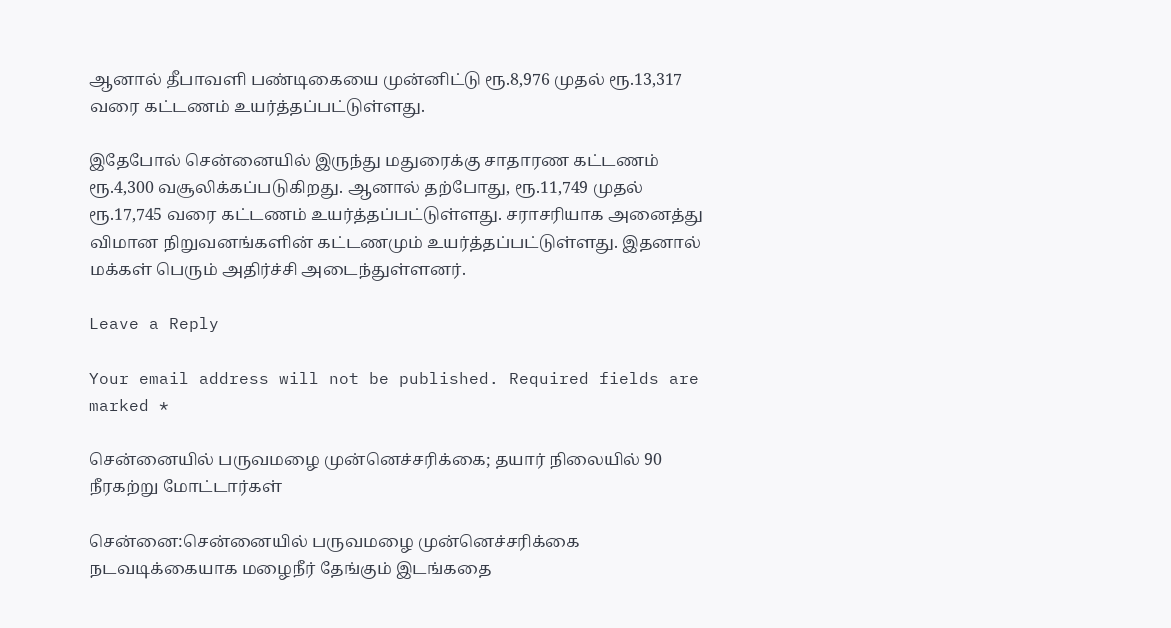ஆனால் தீபாவளி பண்டிகையை முன்னிட்டு ரூ.8,976 முதல் ரூ.13,317 வரை கட்டணம் உயர்த்தப்பட்டுள்ளது.

இதேபோல் சென்னையில் இருந்து மதுரைக்கு சாதாரண கட்டணம் ரூ.4,300 வசூலிக்கப்படுகிறது. ஆனால் தற்போது, ரூ.11,749 முதல் ரூ.17,745 வரை கட்டணம் உயர்த்தப்பட்டுள்ளது. சராசரியாக அனைத்து விமான நிறுவனங்களின் கட்டணமும் உயர்த்தப்பட்டுள்ளது. இதனால் மக்கள் பெரும் அதிர்ச்சி அடைந்துள்ளனர்.

Leave a Reply

Your email address will not be published. Required fields are marked *

சென்னையில் பருவமழை முன்னெச்சரிக்கை; தயார் நிலையில் 90 நீரகற்று மோட்டார்கள்

சென்னை:சென்னையில் பருவமழை முன்னெச்சரிக்கை நடவடிக்கையாக மழைநீர் தேங்கும் இடங்கதை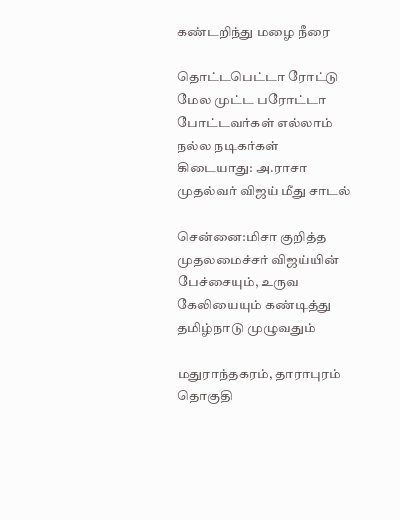கண்டறிந்து மழை நீரை

தொட்டபெட்டா ரோட்டு மேல முட்ட பரோட்டா போட்டவர்கள் எல்லாம் நல்ல நடிகர்கள் கிடையாது: அ.ராசா முதல்வர் விஜய் மீது சாடல்

சென்னை:மிசா குறித்த முதலமைச்சர் விஜய்யின் பேச்சையும், உருவ கேலியையும் கண்டித்து தமிழ்நாடு முழுவதும்

மதுராந்தகரம், தாராபுரம் தொகுதி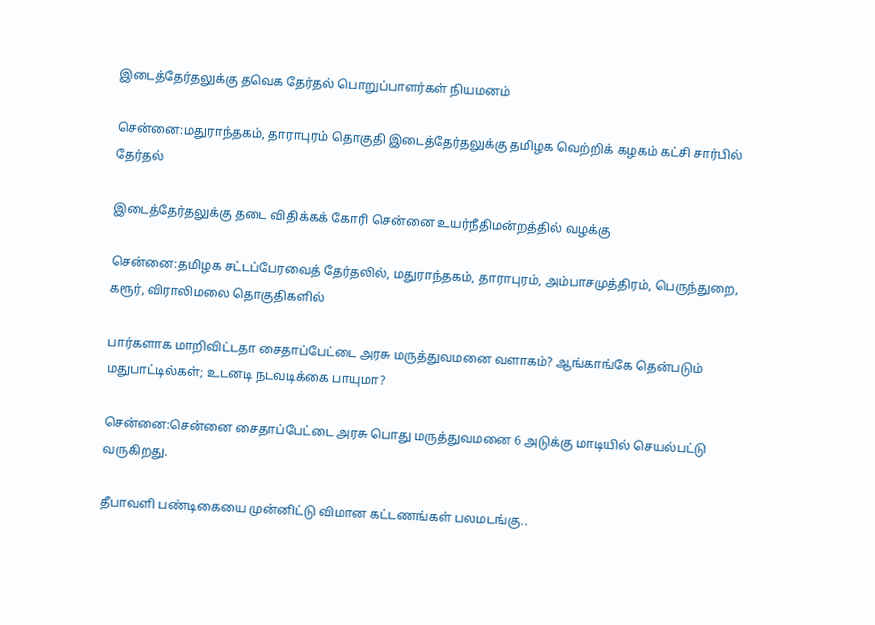இடைத்தேர்தலுக்கு தவெக தேர்தல் பொறுப்பாளர்கள் நியமனம்

சென்னை:மதுராந்தகம், தாராபுரம் தொகுதி இடைத்தேர்தலுக்கு தமிழக வெற்றிக் கழகம் கட்சி சார்பில் தேர்தல்

இடைத்தேர்தலுக்கு தடை விதிக்கக் கோரி சென்னை உயர்நீதிமன்றத்தில் வழக்கு

சென்னை:தமிழக சட்டப்பேரவைத் தேர்தலில், மதுராந்தகம், தாராபுரம், அம்பாசமுத்திரம், பெருந்துறை, கரூர், விராலிமலை தொகுதிகளில்

பார்களாக மாறிவிட்டதா சைதாப்பேட்டை அரசு மருத்துவமனை வளாகம்? ஆங்காங்கே தென்படும் மதுபாட்டில்கள்; உடனடி நடவடிக்கை பாயுமா?

சென்னை:சென்னை சைதாப்பேட்டை அரசு பொது மருத்துவமனை 6 அடுக்கு மாடியில் செயல்பட்டு வருகிறது.

தீபாவளி பண்டிகையை முன்னிட்டு விமான கட்டணங்கள் பலமடங்கு..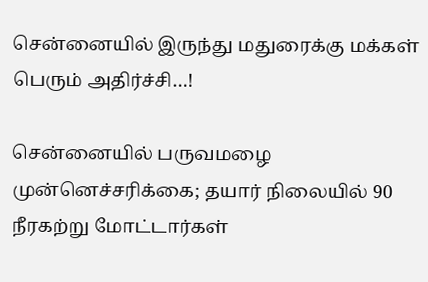சென்னையில் இருந்து மதுரைக்கு மக்கள் பெரும் அதிர்ச்சி…!

சென்னையில் பருவமழை முன்னெச்சரிக்கை; தயார் நிலையில் 90 நீரகற்று மோட்டார்கள்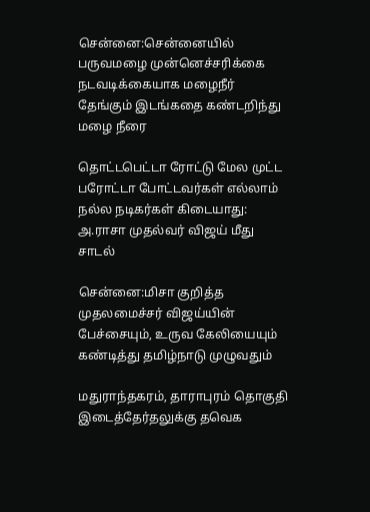சென்னை:சென்னையில் பருவமழை முன்னெச்சரிக்கை நடவடிக்கையாக மழைநீர் தேங்கும் இடங்கதை கண்டறிந்து மழை நீரை

தொட்டபெட்டா ரோட்டு மேல முட்ட பரோட்டா போட்டவர்கள் எல்லாம் நல்ல நடிகர்கள் கிடையாது: அ.ராசா முதல்வர் விஜய் மீது சாடல்

சென்னை:மிசா குறித்த முதலமைச்சர் விஜய்யின் பேச்சையும், உருவ கேலியையும் கண்டித்து தமிழ்நாடு முழுவதும்

மதுராந்தகரம், தாராபுரம் தொகுதி இடைத்தேர்தலுக்கு தவெக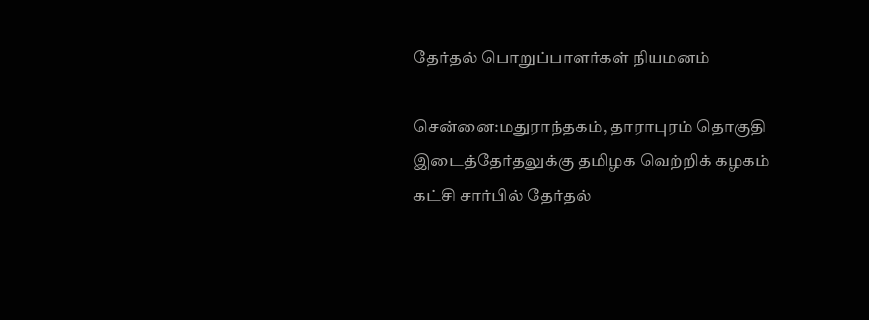தேர்தல் பொறுப்பாளர்கள் நியமனம்

சென்னை:மதுராந்தகம், தாராபுரம் தொகுதி இடைத்தேர்தலுக்கு தமிழக வெற்றிக் கழகம் கட்சி சார்பில் தேர்தல்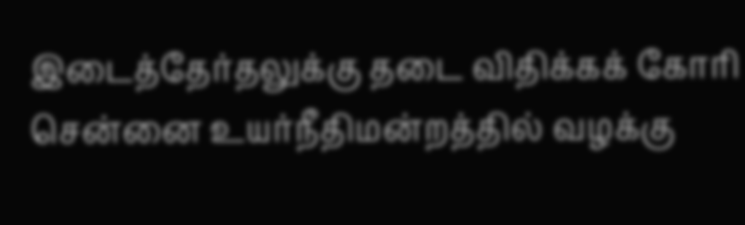இடைத்தேர்தலுக்கு தடை விதிக்கக் கோரி சென்னை உயர்நீதிமன்றத்தில் வழக்கு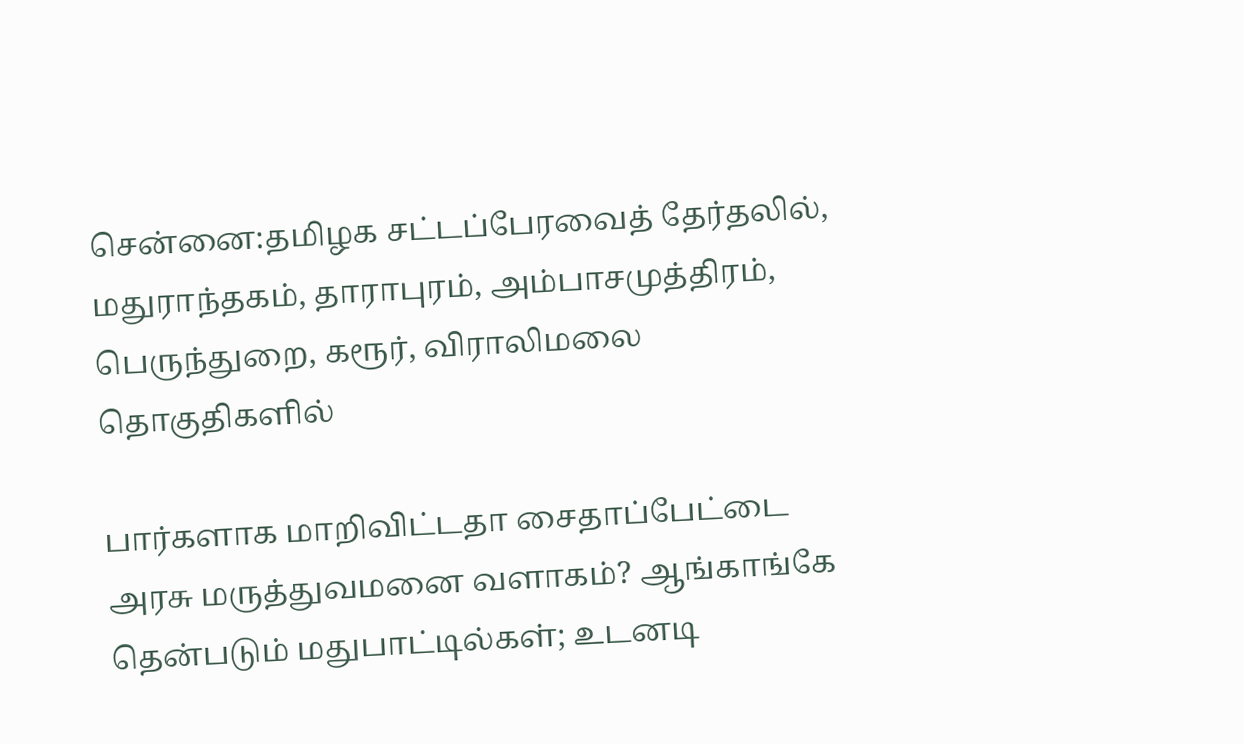சென்னை:தமிழக சட்டப்பேரவைத் தேர்தலில், மதுராந்தகம், தாராபுரம், அம்பாசமுத்திரம், பெருந்துறை, கரூர், விராலிமலை தொகுதிகளில்

பார்களாக மாறிவிட்டதா சைதாப்பேட்டை அரசு மருத்துவமனை வளாகம்? ஆங்காங்கே தென்படும் மதுபாட்டில்கள்; உடனடி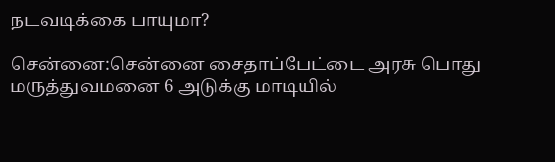நடவடிக்கை பாயுமா?

சென்னை:சென்னை சைதாப்பேட்டை அரசு பொது மருத்துவமனை 6 அடுக்கு மாடியில்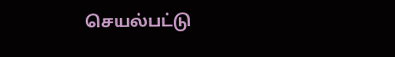செயல்பட்டு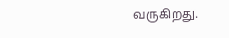வருகிறது.